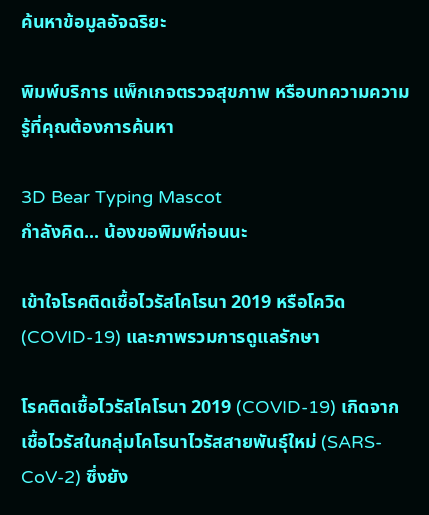ค้นหาข้อมูลอัจฉริยะ

พิมพ์บริการ แพ็กเกจตรวจสุขภาพ หรือบทความความรู้ที่คุณต้องการค้นหา

3D Bear Typing Mascot
กำลังคิด... น้องขอพิมพ์ก่อนนะ

เข้าใจโรคติดเชื้อไวรัสโคโรนา 2019 หรือโควิด (COVID-19) และภาพรวมการดูแลรักษา

โรคติดเชื้อไวรัสโคโรนา 2019 (COVID-19) เกิดจากเชื้อไวรัสในกลุ่มโคโรนาไวรัสสายพันธุ์ใหม่ (SARS-CoV-2) ซึ่งยัง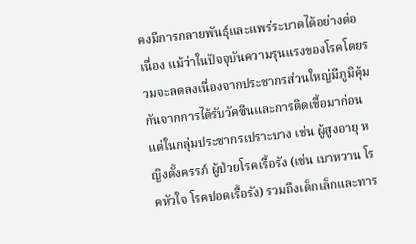คงมีการกลายพันธุ์และแพร่ระบาดได้อย่างต่อเนื่อง แม้ว่าในปัจจุบันความรุนแรงของโรคโดยรวมจะลดลงเนื่องจากประชากรส่วนใหญ่มีภูมิคุ้มกันจากการได้รับวัคซีนและการติดเชื้อมาก่อน แต่ในกลุ่มประชากรเปราะบาง เช่น ผู้สูงอายุ หญิงตั้งครรภ์ ผู้ป่วยโรคเรื้อรัง (เช่น เบาหวาน โรคหัวใจ โรคปอดเรื้อรัง) รวมถึงเด็กเล็กและทาร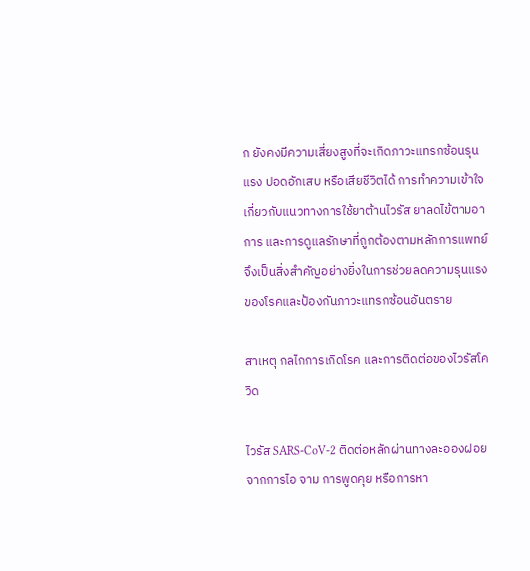ก ยังคงมีความเสี่ยงสูงที่จะเกิดภาวะแทรกซ้อนรุนแรง ปอดอักเสบ หรือเสียชีวิตได้ การทำความเข้าใจเกี่ยวกับแนวทางการใช้ยาต้านไวรัส ยาลดไข้ตามอาการ และการดูแลรักษาที่ถูกต้องตามหลักการแพทย์ จึงเป็นสิ่งสำคัญอย่างยิ่งในการช่วยลดความรุนแรงของโรคและป้องกันภาวะแทรกซ้อนอันตราย

สาเหตุ กลไกการเกิดโรค และการติดต่อของไวรัสโควิด

ไวรัส SARS-CoV-2 ติดต่อหลักผ่านทางละอองฝอยจากการไอ จาม การพูดคุย หรือการหา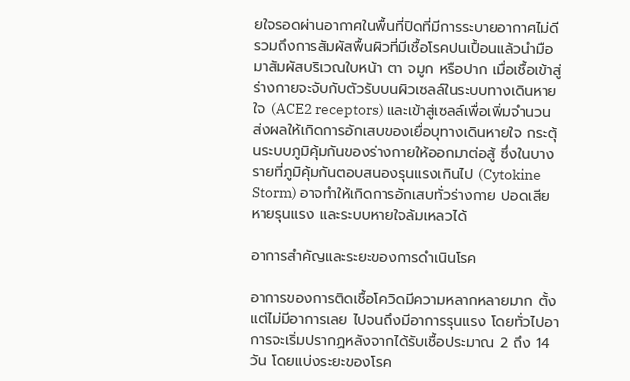ยใจรอดผ่านอากาศในพื้นที่ปิดที่มีการระบายอากาศไม่ดี รวมถึงการสัมผัสพื้นผิวที่มีเชื้อโรคปนเปื้อนแล้วนำมือมาสัมผัสบริเวณใบหน้า ตา จมูก หรือปาก เมื่อเชื้อเข้าสู่ร่างกายจะจับกับตัวรับบนผิวเซลล์ในระบบทางเดินหายใจ (ACE2 receptors) และเข้าสู่เซลล์เพื่อเพิ่มจำนวน ส่งผลให้เกิดการอักเสบของเยื่อบุทางเดินหายใจ กระตุ้นระบบภูมิคุ้มกันของร่างกายให้ออกมาต่อสู้ ซึ่งในบางรายที่ภูมิคุ้มกันตอบสนองรุนแรงเกินไป (Cytokine Storm) อาจทำให้เกิดการอักเสบทั่วร่างกาย ปอดเสียหายรุนแรง และระบบหายใจล้มเหลวได้

อาการสำคัญและระยะของการดำเนินโรค

อาการของการติดเชื้อโควิดมีความหลากหลายมาก ตั้งแต่ไม่มีอาการเลย ไปจนถึงมีอาการรุนแรง โดยทั่วไปอาการจะเริ่มปรากฏหลังจากได้รับเชื้อประมาณ 2 ถึง 14 วัน โดยแบ่งระยะของโรค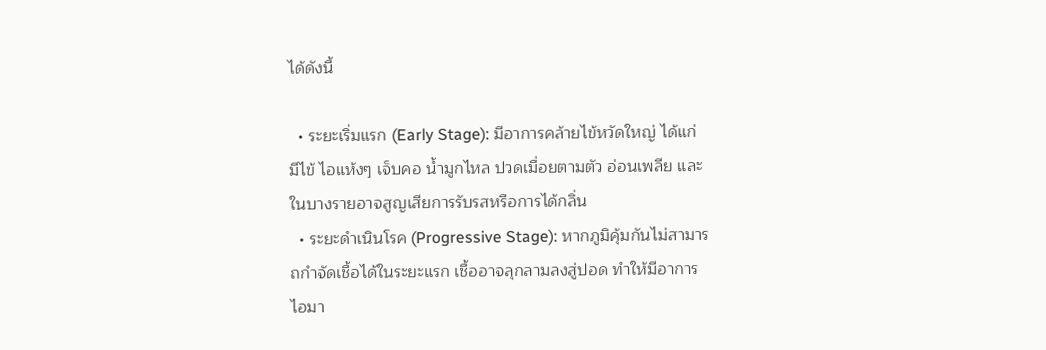ได้ดังนี้

  • ระยะเริ่มแรก (Early Stage): มีอาการคล้ายไข้หวัดใหญ่ ได้แก่ มีไข้ ไอแห้งๆ เจ็บคอ น้ำมูกไหล ปวดเมื่อยตามตัว อ่อนเพลีย และในบางรายอาจสูญเสียการรับรสหรือการได้กลิ่น
  • ระยะดำเนินโรค (Progressive Stage): หากภูมิคุ้มกันไม่สามารถกำจัดเชื้อได้ในระยะแรก เชื้ออาจลุกลามลงสู่ปอด ทำให้มีอาการไอมา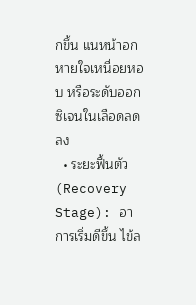กขึ้น แนหน้าอก หายใจเหนื่อยหอบ หรือระดับออกซิเจนในเลือดลดลง
  • ระยะฟื้นตัว (Recovery Stage): อาการเริ่มดีขึ้น ไข้ล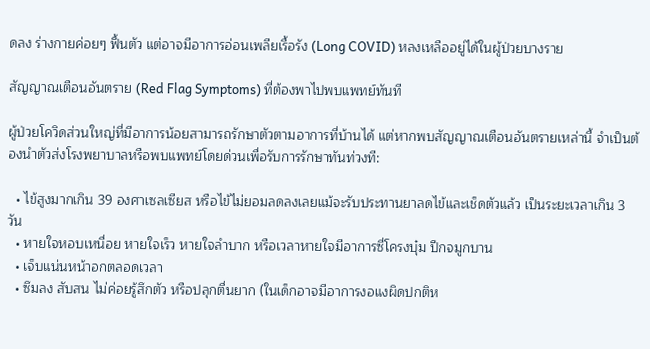ดลง ร่างกายค่อยๆ ฟื้นตัว แต่อาจมีอาการอ่อนเพลียเรื้อรัง (Long COVID) หลงเหลืออยู่ได้ในผู้ป่วยบางราย

สัญญาณเตือนอันตราย (Red Flag Symptoms) ที่ต้องพาไปพบแพทย์ทันที

ผู้ป่วยโควิดส่วนใหญ่ที่มีอาการน้อยสามารถรักษาตัวตามอาการที่บ้านได้ แต่หากพบสัญญาณเตือนอันตรายเหล่านี้ จำเป็นต้องนำตัวส่งโรงพยาบาลหรือพบแพทย์โดยด่วนเพื่อรับการรักษาทันท่วงที:

  • ไข้สูงมากเกิน 39 องศาเซลเซียส หรือไข้ไม่ยอมลดลงเลยแม้จะรับประทานยาลดไข้และเช็ดตัวแล้ว เป็นระยะเวลาเกิน 3 วัน
  • หายใจหอบเหนื่อย หายใจเร็ว หายใจลำบาก หรือเวลาหายใจมีอาการซี่โครงบุ๋ม ปีกจมูกบาน
  • เจ็บแน่นหน้าอกตลอดเวลา
  • ซึมลง สับสน ไม่ค่อยรู้สึกตัว หรือปลุกตื่นยาก (ในเด็กอาจมีอาการงอแงผิดปกติห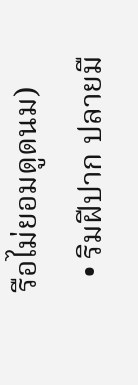รือไม่ยอมดูดนม)
  • ริมฝีปาก ปลายมื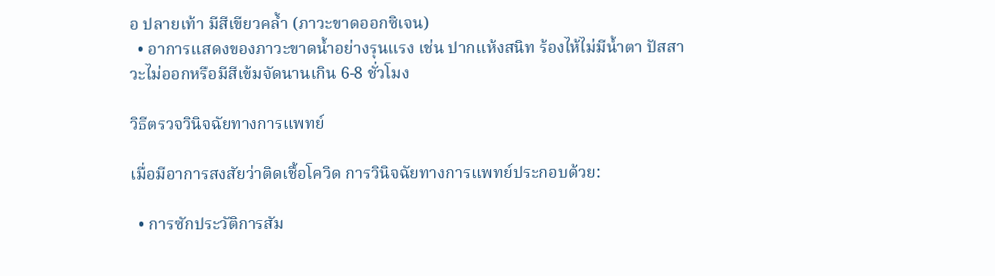อ ปลายเท้า มีสีเขียวคล้ำ (ภาวะขาดออกซิเจน)
  • อาการแสดงของภาวะขาดน้ำอย่างรุนแรง เช่น ปากแห้งสนิท ร้องไห้ไม่มีน้ำตา ปัสสาวะไม่ออกหรือมีสีเข้มจัดนานเกิน 6-8 ชั่วโมง

วิธีตรวจวินิจฉัยทางการแพทย์

เมื่อมีอาการสงสัยว่าติดเชื้อโควิด การวินิจฉัยทางการแพทย์ประกอบด้วย:

  • การซักประวัติการสัม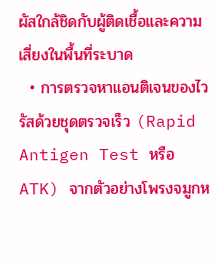ผัสใกล้ชิดกับผู้ติดเชื้อและความเสี่ยงในพื้นที่ระบาด
  • การตรวจหาแอนติเจนของไวรัสด้วยชุดตรวจเร็ว (Rapid Antigen Test หรือ ATK) จากตัวอย่างโพรงจมูกห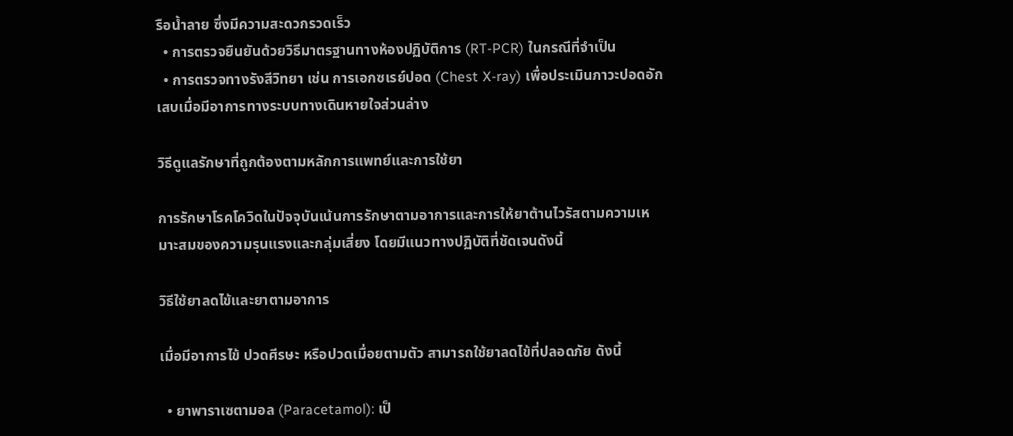รือน้ำลาย ซึ่งมีความสะดวกรวดเร็ว
  • การตรวจยืนยันด้วยวิธีมาตรฐานทางห้องปฏิบัติการ (RT-PCR) ในกรณีที่จำเป็น
  • การตรวจทางรังสีวิทยา เช่น การเอกซเรย์ปอด (Chest X-ray) เพื่อประเมินภาวะปอดอักเสบเมื่อมีอาการทางระบบทางเดินหายใจส่วนล่าง

วิธีดูแลรักษาที่ถูกต้องตามหลักการแพทย์และการใช้ยา

การรักษาโรคโควิดในปัจจุบันเน้นการรักษาตามอาการและการให้ยาต้านไวรัสตามความเหมาะสมของความรุนแรงและกลุ่มเสี่ยง โดยมีแนวทางปฏิบัติที่ชัดเจนดังนี้

วิธีใช้ยาลดไข้และยาตามอาการ

เมื่อมีอาการไข้ ปวดศีรษะ หรือปวดเมื่อยตามตัว สามารถใช้ยาลดไข้ที่ปลอดภัย ดังนี้

  • ยาพาราเซตามอล (Paracetamol): เป็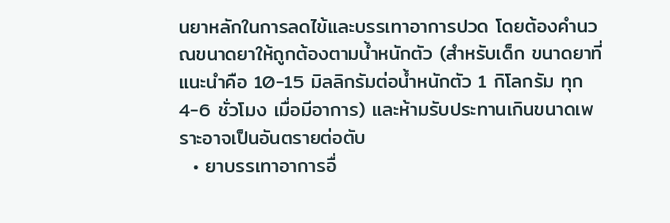นยาหลักในการลดไข้และบรรเทาอาการปวด โดยต้องคำนวณขนาดยาให้ถูกต้องตามน้ำหนักตัว (สำหรับเด็ก ขนาดยาที่แนะนำคือ 10-15 มิลลิกรัมต่อน้ำหนักตัว 1 กิโลกรัม ทุก 4-6 ชั่วโมง เมื่อมีอาการ) และห้ามรับประทานเกินขนาดเพราะอาจเป็นอันตรายต่อตับ
  • ยาบรรเทาอาการอื่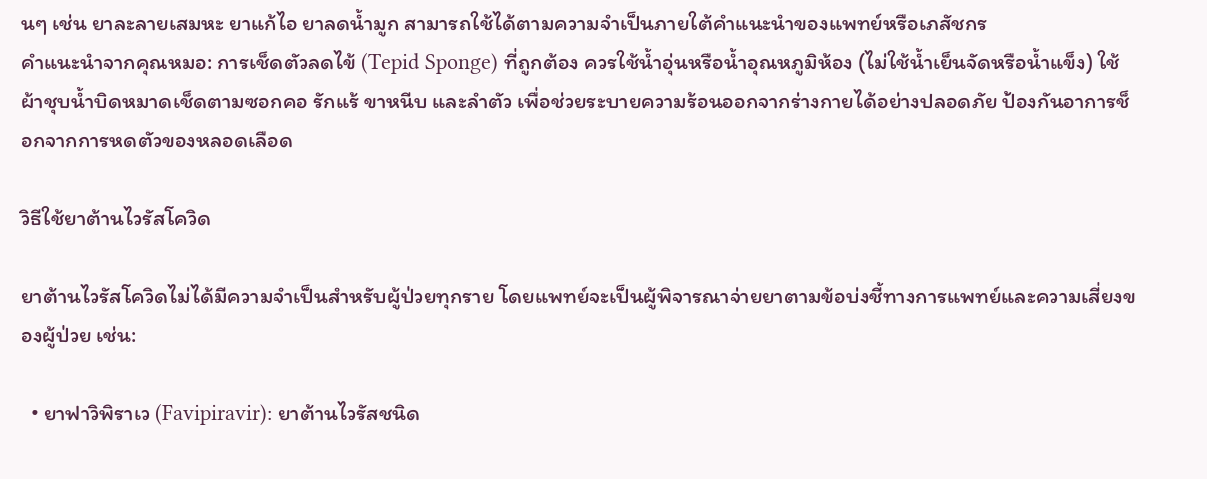นๆ เช่น ยาละลายเสมหะ ยาแก้ไอ ยาลดน้ำมูก สามารถใช้ได้ตามความจำเป็นภายใต้คำแนะนำของแพทย์หรือเภสัชกร
คำแนะนำจากคุณหมอ: การเช็ดตัวลดไข้ (Tepid Sponge) ที่ถูกต้อง ควรใช้น้ำอุ่นหรือน้ำอุณหภูมิห้อง (ไม่ใช้น้ำเย็นจัดหรือน้ำแข็ง) ใช้ผ้าชุบน้ำบิดหมาดเช็ดตามซอกคอ รักแร้ ขาหนีบ และลำตัว เพื่อช่วยระบายความร้อนออกจากร่างกายได้อย่างปลอดภัย ป้องกันอาการช็อกจากการหดตัวของหลอดเลือด

วิธีใช้ยาต้านไวรัสโควิด

ยาต้านไวรัสโควิดไม่ได้มีความจำเป็นสำหรับผู้ป่วยทุกราย โดยแพทย์จะเป็นผู้พิจารณาจ่ายยาตามข้อบ่งชี้ทางการแพทย์และความเสี่ยงของผู้ป่วย เช่น:

  • ยาฟาวิพิราเว (Favipiravir): ยาต้านไวรัสชนิด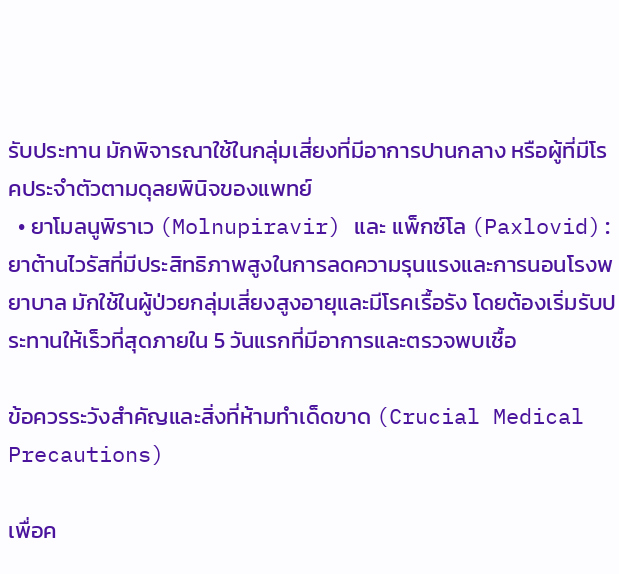รับประทาน มักพิจารณาใช้ในกลุ่มเสี่ยงที่มีอาการปานกลาง หรือผู้ที่มีโรคประจำตัวตามดุลยพินิจของแพทย์
  • ยาโมลนูพิราเว (Molnupiravir) และ แพ็กซ์โล (Paxlovid): ยาต้านไวรัสที่มีประสิทธิภาพสูงในการลดความรุนแรงและการนอนโรงพยาบาล มักใช้ในผู้ป่วยกลุ่มเสี่ยงสูงอายุและมีโรคเรื้อรัง โดยต้องเริ่มรับประทานให้เร็วที่สุดภายใน 5 วันแรกที่มีอาการและตรวจพบเชื้อ

ข้อควรระวังสำคัญและสิ่งที่ห้ามทำเด็ดขาด (Crucial Medical Precautions)

เพื่อค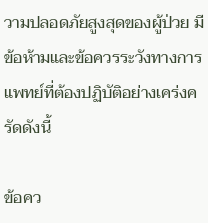วามปลอดภัยสูงสุดของผู้ป่วย มีข้อห้ามและข้อควรระวังทางการแพทย์ที่ต้องปฏิบัติอย่างเคร่งครัดดังนี้

ข้อคว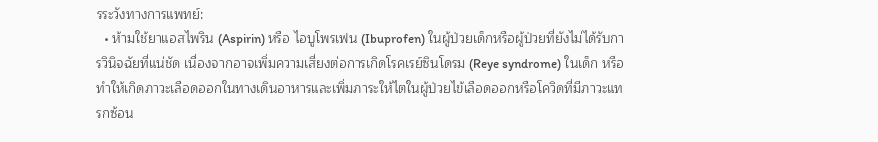รระวังทางการแพทย์:
  • ห้ามใช้ยาแอสไพริน (Aspirin) หรือ ไอบูโพรเฟน (Ibuprofen) ในผู้ป่วยเด็กหรือผู้ป่วยที่ยังไม่ได้รับการวินิจฉัยที่แน่ชัด เนื่องจากอาจเพิ่มความเสี่ยงต่อการเกิดโรคเรย์ซินโดรม (Reye syndrome) ในเด็ก หรือทำให้เกิดภาวะเลือดออกในทางเดินอาหารและเพิ่มภาระให้ไตในผู้ป่วยไข้เลือดออกหรือโควิดที่มีภาวะแทรกซ้อน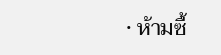• ห้ามซื้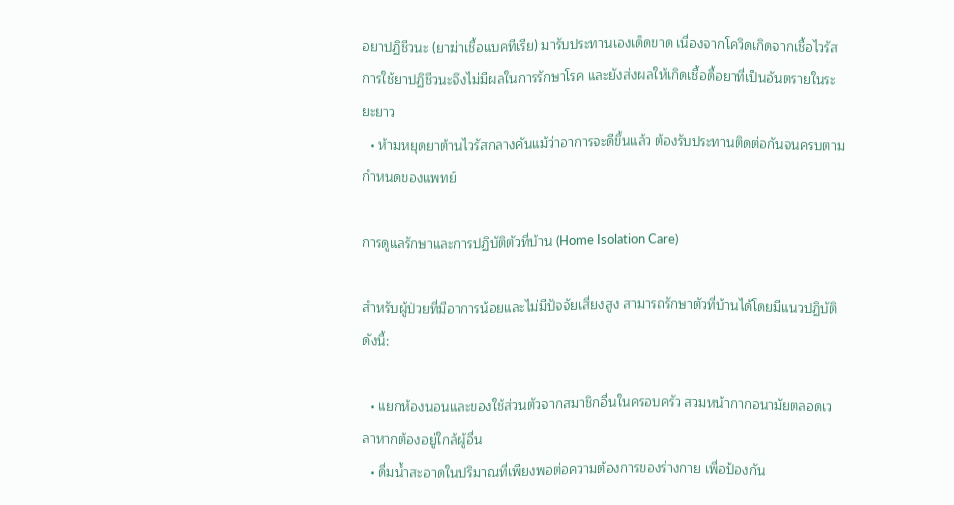อยาปฏิชีวนะ (ยาฆ่าเชื้อแบคทีเรีย) มารับประทานเองเด็ดขาด เนื่องจากโควิดเกิดจากเชื้อไวรัส การใช้ยาปฏิชีวนะจึงไม่มีผลในการรักษาโรค และยังส่งผลให้เกิดเชื้อดื้อยาที่เป็นอันตรายในระยะยาว
  • ห้ามหยุดยาต้านไวรัสกลางคันแม้ว่าอาการจะดีขึ้นแล้ว ต้องรับประทานติดต่อกันจนครบตามกำหนดของแพทย์

การดูแลรักษาและการปฏิบัติตัวที่บ้าน (Home Isolation Care)

สำหรับผู้ป่วยที่มีอาการน้อยและไม่มีปัจจัยเสี่ยงสูง สามารถรักษาตัวที่บ้านได้โดยมีแนวปฏิบัติดังนี้:

  • แยกห้องนอนและของใช้ส่วนตัวจากสมาชิกอื่นในครอบครัว สวมหน้ากากอนามัยตลอดเวลาหากต้องอยู่ใกล้ผู้อื่น
  • ดื่มน้ำสะอาดในปริมาณที่เพียงพอต่อความต้องการของร่างกาย เพื่อป้องกัน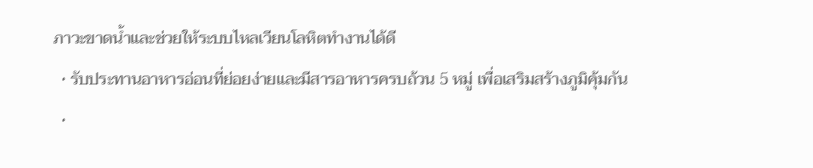ภาวะขาดน้ำและช่วยให้ระบบไหลเวียนโลหิตทำงานได้ดี
  • รับประทานอาหารอ่อนที่ย่อยง่ายและมีสารอาหารครบถ้วน 5 หมู่ เพื่อเสริมสร้างภูมิคุ้มกัน
  •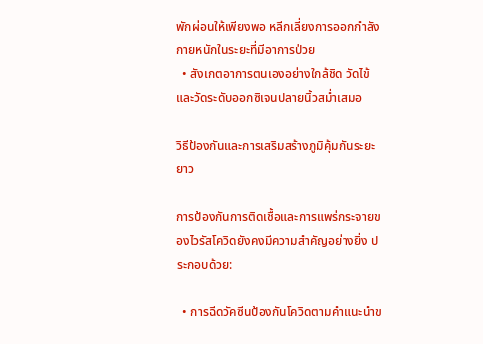พักผ่อนให้เพียงพอ หลีกเลี่ยงการออกกำลังกายหนักในระยะที่มีอาการป่วย
  • สังเกตอาการตนเองอย่างใกล้ชิด วัดไข้และวัดระดับออกซิเจนปลายนิ้วสม่ำเสมอ

วิธีป้องกันและการเสริมสร้างภูมิคุ้มกันระยะยาว

การป้องกันการติดเชื้อและการแพร่กระจายของไวรัสโควิดยังคงมีความสำคัญอย่างยิ่ง ประกอบด้วย:

  • การฉีดวัคซีนป้องกันโควิดตามคำแนะนำข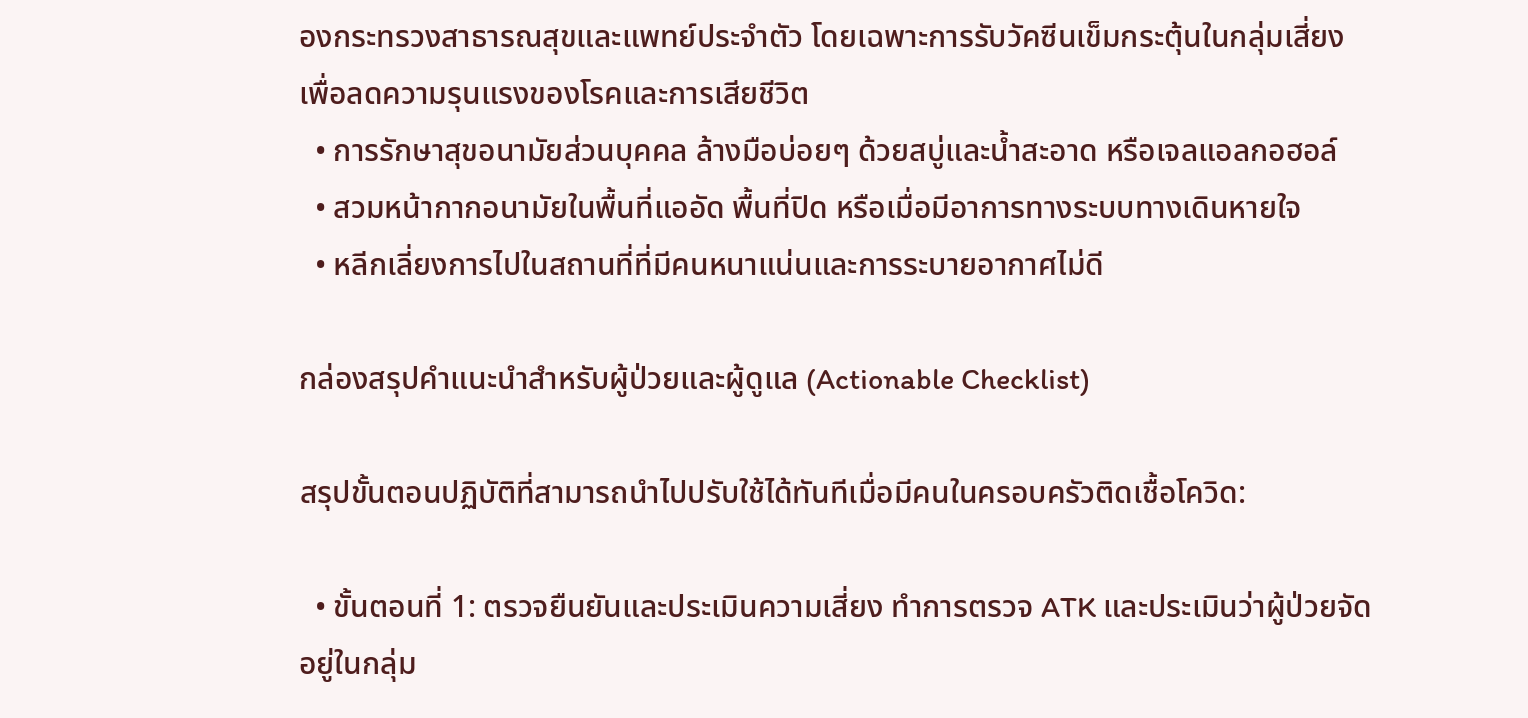องกระทรวงสาธารณสุขและแพทย์ประจำตัว โดยเฉพาะการรับวัคซีนเข็มกระตุ้นในกลุ่มเสี่ยง เพื่อลดความรุนแรงของโรคและการเสียชีวิต
  • การรักษาสุขอนามัยส่วนบุคคล ล้างมือบ่อยๆ ด้วยสบู่และน้ำสะอาด หรือเจลแอลกอฮอล์
  • สวมหน้ากากอนามัยในพื้นที่แออัด พื้นที่ปิด หรือเมื่อมีอาการทางระบบทางเดินหายใจ
  • หลีกเลี่ยงการไปในสถานที่ที่มีคนหนาแน่นและการระบายอากาศไม่ดี

กล่องสรุปคำแนะนำสำหรับผู้ป่วยและผู้ดูแล (Actionable Checklist)

สรุปขั้นตอนปฏิบัติที่สามารถนำไปปรับใช้ได้ทันทีเมื่อมีคนในครอบครัวติดเชื้อโควิด:

  • ขั้นตอนที่ 1: ตรวจยืนยันและประเมินความเสี่ยง ทำการตรวจ ATK และประเมินว่าผู้ป่วยจัดอยู่ในกลุ่ม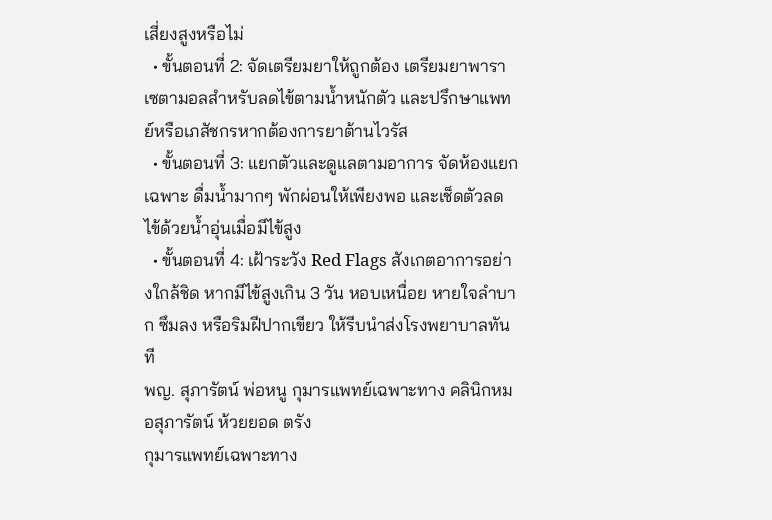เสี่ยงสูงหรือไม่
  • ขั้นตอนที่ 2: จัดเตรียมยาให้ถูกต้อง เตรียมยาพาราเซตามอลสำหรับลดไข้ตามน้ำหนักตัว และปรึกษาแพทย์หรือเภสัชกรหากต้องการยาต้านไวรัส
  • ขั้นตอนที่ 3: แยกตัวและดูแลตามอาการ จัดห้องแยกเฉพาะ ดื่มน้ำมากๆ พักผ่อนให้เพียงพอ และเช็ดตัวลดไข้ด้วยน้ำอุ่นเมื่อมีไข้สูง
  • ขั้นตอนที่ 4: เฝ้าระวัง Red Flags สังเกตอาการอย่างใกล้ชิด หากมีไข้สูงเกิน 3 วัน หอบเหนื่อย หายใจลำบาก ซึมลง หรือริมฝีปากเขียว ให้รีบนำส่งโรงพยาบาลทันที
พญ. สุภารัตน์ พ่อหนู กุมารแพทย์เฉพาะทาง คลินิกหมอสุภารัตน์ ห้วยยอด ตรัง
กุมารแพทย์เฉพาะทาง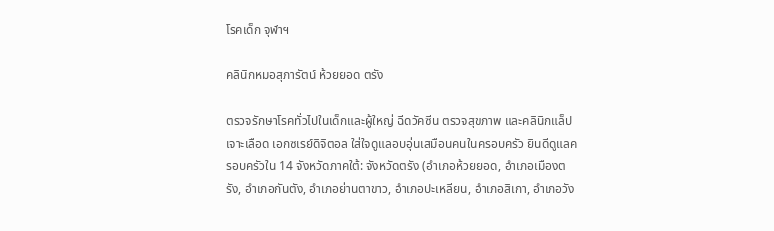โรคเด็ก จุฬาฯ

คลินิกหมอสุภารัตน์ ห้วยยอด ตรัง

ตรวจรักษาโรคทั่วไปในเด็กและผู้ใหญ่ ฉีดวัคซีน ตรวจสุขภาพ และคลินิกแล็ปเจาะเลือด เอกซเรย์ดิจิตอล ใส่ใจดูแลอบอุ่นเสมือนคนในครอบครัว ยินดีดูแลครอบครัวใน 14 จังหวัดภาคใต้: จังหวัดตรัง (อำเภอห้วยยอด, อำเภอเมืองตรัง, อำเภอกันตัง, อำเภอย่านตาขาว, อำเภอปะเหลียน, อำเภอสิเกา, อำเภอวัง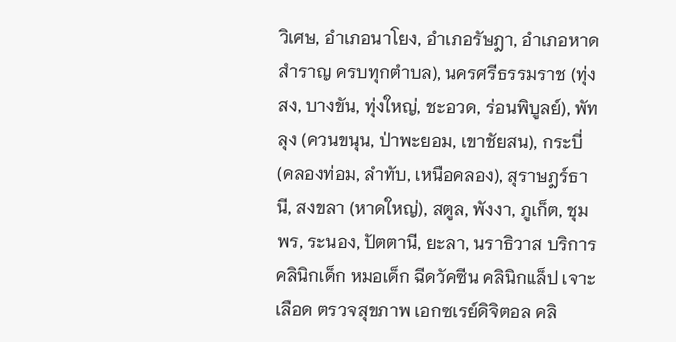วิเศษ, อำเภอนาโยง, อำเภอรัษฎา, อำเภอหาดสำราญ ครบทุกตำบล), นครศรีธรรมราช (ทุ่งสง, บางขัน, ทุ่งใหญ่, ชะอวด, ร่อนพิบูลย์), พัทลุง (ควนขนุน, ป่าพะยอม, เขาชัยสน), กระบี่ (คลองท่อม, ลำทับ, เหนือคลอง), สุราษฎร์ธานี, สงขลา (หาดใหญ่), สตูล, พังงา, ภูเก็ต, ชุมพร, ระนอง, ปัตตานี, ยะลา, นราธิวาส บริการคลินิกเด็ก หมอเด็ก ฉีดวัคซีน คลินิกแล็ป เจาะเลือด ตรวจสุขภาพ เอกซเรย์ดิจิตอล คลิ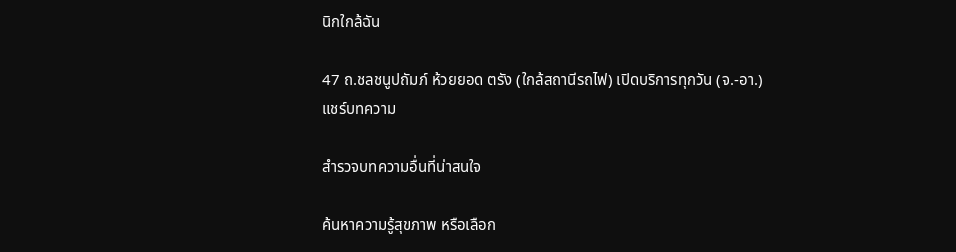นิกใกล้ฉัน

47 ถ.ชลชนูปถัมภ์ ห้วยยอด ตรัง (ใกล้สถานีรถไฟ) เปิดบริการทุกวัน (จ.-อา.)
แชร์บทความ

สำรวจบทความอื่นที่น่าสนใจ

ค้นหาความรู้สุขภาพ หรือเลือก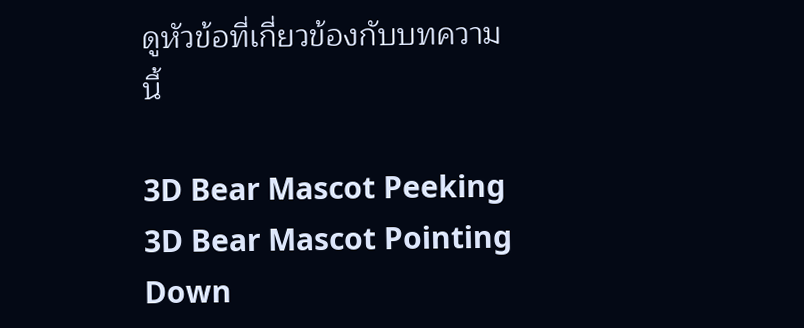ดูหัวข้อที่เกี่ยวข้องกับบทความนี้

3D Bear Mascot Peeking 3D Bear Mascot Pointing Down